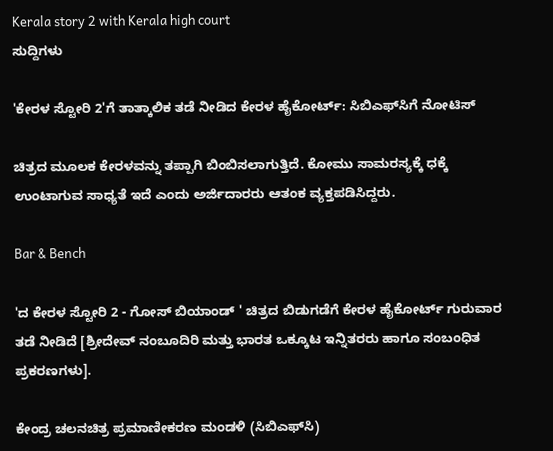Kerala story 2 with Kerala high court
ಸುದ್ದಿಗಳು

'ಕೇರಳ ಸ್ಟೋರಿ 2'ಗೆ ತಾತ್ಕಾಲಿಕ ತಡೆ ನೀಡಿದ ಕೇರಳ ಹೈಕೋರ್ಟ್‌: ಸಿಬಿಎಫ್‌ಸಿಗೆ ನೋಟಿಸ್‌

ಚಿತ್ರದ ಮೂಲಕ ಕೇರಳವನ್ನು ತಪ್ಪಾಗಿ ಬಿಂಬಿಸಲಾಗುತ್ತಿದೆ. ಕೋಮು ಸಾಮರಸ್ಯಕ್ಕೆ ಧಕ್ಕೆ ಉಂಟಾಗುವ ಸಾಧ್ಯತೆ ಇದೆ ಎಂದು ಅರ್ಜಿದಾರರು ಆತಂಕ ವ್ಯಕ್ತಪಡಿಸಿದ್ದರು.

Bar & Bench

'ದ ಕೇರಳ ಸ್ಟೋರಿ 2 - ಗೋಸ್ ಬಿಯಾಂಡ್ ' ಚಿತ್ರದ ಬಿಡುಗಡೆಗೆ ಕೇರಳ ಹೈಕೋರ್ಟ್ ಗುರುವಾರ ತಡೆ ನೀಡಿದೆ [ಶ್ರೀದೇವ್ ನಂಬೂದಿರಿ ಮತ್ತು ಭಾರತ ಒಕ್ಕೂಟ ಇನ್ನಿತರರು ಹಾಗೂ ಸಂಬಂಧಿತ ಪ್ರಕರಣಗಳು].

ಕೇಂದ್ರ ಚಲನಚಿತ್ರ ಪ್ರಮಾಣೀಕರಣ ಮಂಡಳಿ (ಸಿಬಿಎಫ್‌ಸಿ)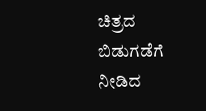ಚಿತ್ರದ ಬಿಡುಗಡೆಗೆ ನೀಡಿದ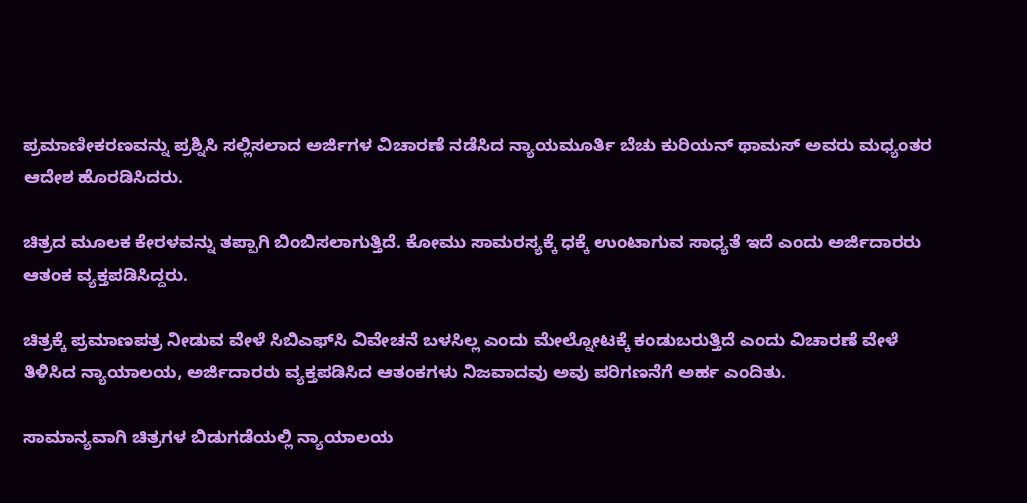ಪ್ರಮಾಣೀಕರಣವನ್ನು ಪ್ರಶ್ನಿಸಿ ಸಲ್ಲಿಸಲಾದ ಅರ್ಜಿಗಳ ವಿಚಾರಣೆ ನಡೆಸಿದ ನ್ಯಾಯಮೂರ್ತಿ ಬೆಚು ಕುರಿಯನ್ ಥಾಮಸ್ ಅವರು ಮಧ್ಯಂತರ ಆದೇಶ ಹೊರಡಿಸಿದರು.

ಚಿತ್ರದ ಮೂಲಕ ಕೇರಳವನ್ನು ತಪ್ಪಾಗಿ ಬಿಂಬಿಸಲಾಗುತ್ತಿದೆ. ಕೋಮು ಸಾಮರಸ್ಯಕ್ಕೆ ಧಕ್ಕೆ ಉಂಟಾಗುವ ಸಾಧ್ಯತೆ ಇದೆ ಎಂದು ಅರ್ಜಿದಾರರು ಆತಂಕ ವ್ಯಕ್ತಪಡಿಸಿದ್ದರು.

ಚಿತ್ರಕ್ಕೆ ಪ್ರಮಾಣಪತ್ರ ನೀಡುವ ವೇಳೆ ಸಿಬಿಎಫ್‌ಸಿ ವಿವೇಚನೆ ಬಳಸಿಲ್ಲ ಎಂದು ಮೇಲ್ನೋಟಕ್ಕೆ ಕಂಡುಬರುತ್ತಿದೆ ಎಂದು ವಿಚಾರಣೆ ವೇಳೆ ತಿಳಿಸಿದ ನ್ಯಾಯಾಲಯ, ಅರ್ಜಿದಾರರು ವ್ಯಕ್ತಪಡಿಸಿದ ಆತಂಕಗಳು ನಿಜವಾದವು ಅವು ಪರಿಗಣನೆಗೆ ಅರ್ಹ ಎಂದಿತು.

ಸಾಮಾನ್ಯವಾಗಿ ಚಿತ್ರಗಳ ಬಿಡುಗಡೆಯಲ್ಲಿ ನ್ಯಾಯಾಲಯ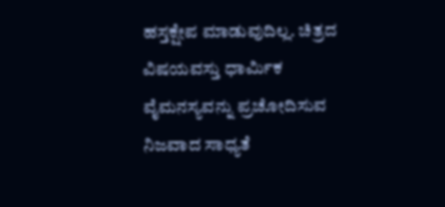ಹಸ್ತಕ್ಷೇಪ ಮಾಡುವುದಿಲ್ಲ. ಚಿತ್ರದ ವಿಷಯವಸ್ತು ಧಾರ್ಮಿಕ ವೈಮನಸ್ಯವನ್ನು ಪ್ರಚೋದಿಸುವ ನಿಜವಾದ ಸಾಧ್ಯತೆ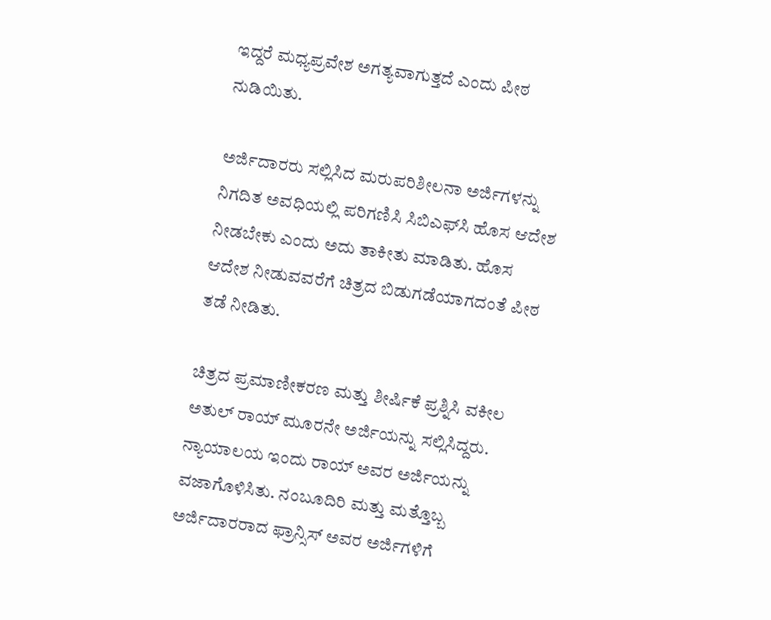ಇದ್ದರೆ ಮಧ್ಯಪ್ರವೇಶ ಅಗತ್ಯವಾಗುತ್ತದೆ ಎಂದು ಪೀಠ ನುಡಿಯಿತು.

ಅರ್ಜಿದಾರರು ಸಲ್ಲಿಸಿದ ಮರುಪರಿಶೀಲನಾ ಅರ್ಜಿಗಳನ್ನು ನಿಗದಿತ ಅವಧಿಯಲ್ಲಿ ಪರಿಗಣಿಸಿ ಸಿಬಿಎಫ್‌ಸಿ ಹೊಸ ಆದೇಶ ನೀಡಬೇಕು ಎಂದು ಅದು ತಾಕೀತು ಮಾಡಿತು. ಹೊಸ ಆದೇಶ ನೀಡುವವರೆಗೆ ಚಿತ್ರದ ಬಿಡುಗಡೆಯಾಗದಂತೆ ಪೀಠ ತಡೆ ನೀಡಿತು.

ಚಿತ್ರದ ಪ್ರಮಾಣೀಕರಣ ಮತ್ತು ಶೀರ್ಷಿಕೆ ಪ್ರಶ್ನಿಸಿ ವಕೀಲ ಅತುಲ್ ರಾಯ್ ಮೂರನೇ ಅರ್ಜಿಯನ್ನು ಸಲ್ಲಿಸಿದ್ದರು. ನ್ಯಾಯಾಲಯ ಇಂದು ರಾಯ್ ಅವರ ಅರ್ಜಿಯನ್ನು ವಜಾಗೊಳಿಸಿತು. ನಂಬೂದಿರಿ ಮತ್ತು ಮತ್ತೊಬ್ಬ ಅರ್ಜಿದಾರರಾದ ಫ್ರಾನ್ಸಿಸ್ ಅವರ ಅರ್ಜಿಗಳಿಗೆ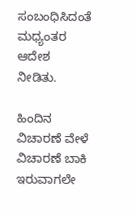ಸಂಬಂಧಿಸಿದಂತೆ ಮಧ್ಯಂತರ ಆದೇಶ ನೀಡಿತು.

ಹಿಂದಿನ ವಿಚಾರಣೆ ವೇಳೆ ವಿಚಾರಣೆ ಬಾಕಿ ಇರುವಾಗಲೇ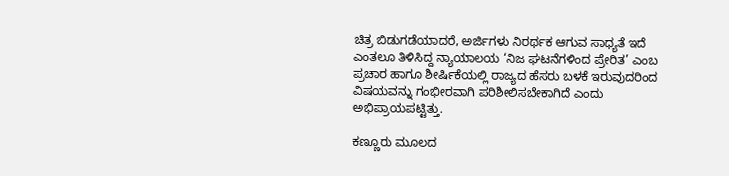ಚಿತ್ರ ಬಿಡುಗಡೆಯಾದರೆ, ಅರ್ಜಿಗಳು ನಿರರ್ಥಕ ಆಗುವ ಸಾಧ್ಯತೆ ಇದೆ ಎಂತಲೂ ತಿಳಿಸಿದ್ದ ನ್ಯಾಯಾಲಯ ‘ನಿಜ ಘಟನೆಗಳಿಂದ ಪ್ರೇರಿತ’ ಎಂಬ ಪ್ರಚಾರ ಹಾಗೂ ಶೀರ್ಷಿಕೆಯಲ್ಲಿ ರಾಜ್ಯದ ಹೆಸರು ಬಳಕೆ ಇರುವುದರಿಂದ ವಿಷಯವನ್ನು ಗಂಭೀರವಾಗಿ ಪರಿಶೀಲಿಸಬೇಕಾಗಿದೆ ಎಂದು ಅಭಿಪ್ರಾಯಪಟ್ಟಿತ್ತು.

ಕಣ್ಣೂರು ಮೂಲದ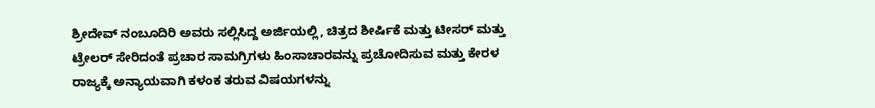ಶ್ರೀದೇವ್ ನಂಬೂದಿರಿ ಅವರು ಸಲ್ಲಿಸಿದ್ದ ಅರ್ಜಿಯಲ್ಲಿ, ಚಿತ್ರದ ಶೀರ್ಷಿಕೆ ಮತ್ತು ಟೀಸರ್ ಮತ್ತು ಟ್ರೇಲರ್ ಸೇರಿದಂತೆ ಪ್ರಚಾರ ಸಾಮಗ್ರಿಗಳು ಹಿಂಸಾಚಾರವನ್ನು ಪ್ರಚೋದಿಸುವ ಮತ್ತು ಕೇರಳ ರಾಜ್ಯಕ್ಕೆ ಅನ್ಯಾಯವಾಗಿ ಕಳಂಕ ತರುವ ವಿಷಯಗಳನ್ನು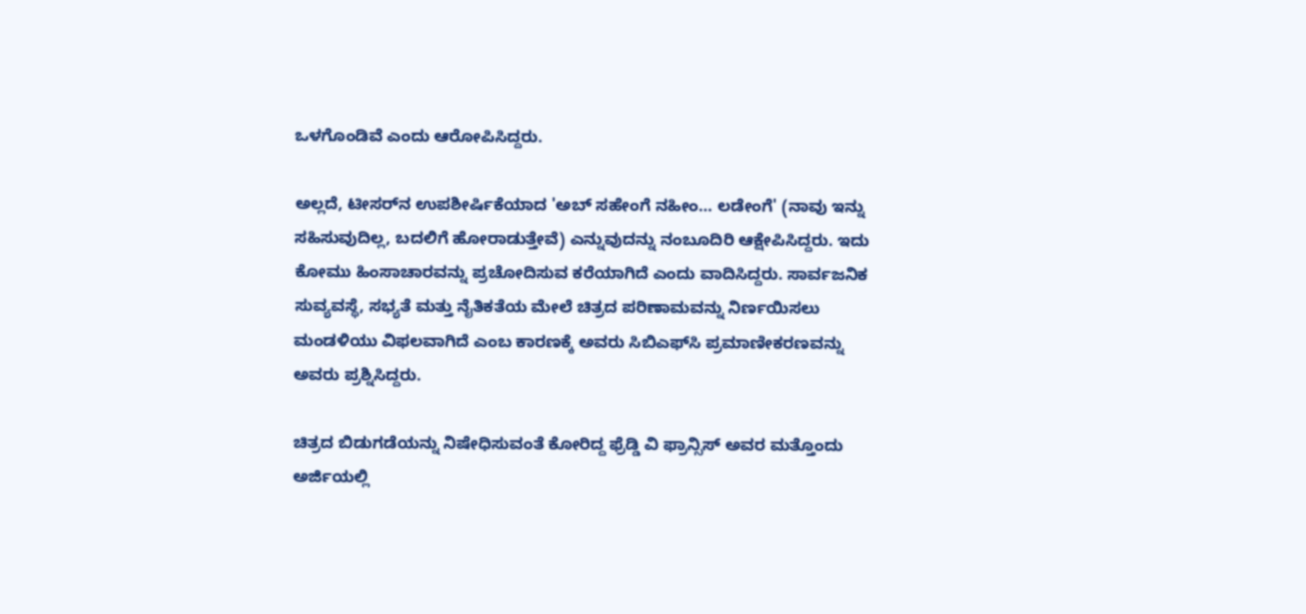ಒಳಗೊಂಡಿವೆ ಎಂದು ಆರೋಪಿಸಿದ್ದರು.

ಅಲ್ಲದೆ, ಟೀಸರ್‌ನ ಉಪಶೀರ್ಷಿಕೆಯಾದ 'ಅಬ್ ಸಹೇಂಗೆ ನಹೀಂ… ಲಡೇಂಗೆ' (ನಾವು ಇನ್ನು ಸಹಿಸುವುದಿಲ್ಲ, ಬದಲಿಗೆ ಹೋರಾಡುತ್ತೇವೆ) ಎನ್ನುವುದನ್ನು ನಂಬೂದಿರಿ ಆಕ್ಷೇಪಿಸಿದ್ದರು. ಇದು ಕೋಮು ಹಿಂಸಾಚಾರವನ್ನು ಪ್ರಚೋದಿಸುವ ಕರೆಯಾಗಿದೆ ಎಂದು ವಾದಿಸಿದ್ದರು. ಸಾರ್ವಜನಿಕ ಸುವ್ಯವಸ್ಥೆ, ಸಭ್ಯತೆ ಮತ್ತು ನೈತಿಕತೆಯ ಮೇಲೆ ಚಿತ್ರದ ಪರಿಣಾಮವನ್ನು ನಿರ್ಣಯಿಸಲು ಮಂಡಳಿಯು ವಿಫಲವಾಗಿದೆ ಎಂಬ ಕಾರಣಕ್ಕೆ ಅವರು ಸಿಬಿಎಫ್‌ಸಿ ಪ್ರಮಾಣೀಕರಣವನ್ನು ಅವರು ಪ್ರಶ್ನಿಸಿದ್ದರು.

ಚಿತ್ರದ ಬಿಡುಗಡೆಯನ್ನು ನಿಷೇಧಿಸುವಂತೆ ಕೋರಿದ್ದ ಫ್ರೆಡ್ಡಿ ವಿ ಫ್ರಾನ್ಸಿಸ್ ಅವರ ಮತ್ತೊಂದು ಅರ್ಜಿಯಲ್ಲಿ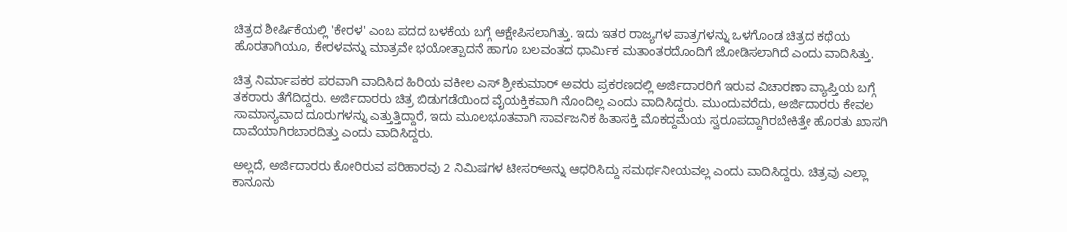ಚಿತ್ರದ ಶೀರ್ಷಿಕೆಯಲ್ಲಿ 'ಕೇರಳ' ಎಂಬ ಪದದ ಬಳಕೆಯ ಬಗ್ಗೆ ಆಕ್ಷೇಪಿಸಲಾಗಿತ್ತು. ಇದು ಇತರ ರಾಜ್ಯಗಳ ಪಾತ್ರಗಳನ್ನು ಒಳಗೊಂಡ ಚಿತ್ರದ ಕಥೆಯ ಹೊರತಾಗಿಯೂ, ಕೇರಳವನ್ನು ಮಾತ್ರವೇ ಭಯೋತ್ಪಾದನೆ ಹಾಗೂ ಬಲವಂತದ ಧಾರ್ಮಿಕ ಮತಾಂತರದೊಂದಿಗೆ ಜೋಡಿಸಲಾಗಿದೆ ಎಂದು ವಾದಿಸಿತ್ತು.

ಚಿತ್ರ ನಿರ್ಮಾಪಕರ ಪರವಾಗಿ ವಾದಿಸಿದ ಹಿರಿಯ ವಕೀಲ ಎಸ್ ಶ್ರೀಕುಮಾರ್ ಅವರು ಪ್ರಕರಣದಲ್ಲಿ ಅರ್ಜಿದಾರರಿಗೆ ಇರುವ ವಿಚಾರಣಾ ವ್ಯಾಪ್ತಿಯ ಬಗ್ಗೆ ತಕರಾರು ತೆಗೆದಿದ್ದರು. ಅರ್ಜಿದಾರರು ಚಿತ್ರ ಬಿಡುಗಡೆಯಿಂದ ವೈಯಕ್ತಿಕವಾಗಿ ನೊಂದಿಲ್ಲ ಎಂದು ವಾದಿಸಿದ್ದರು. ಮುಂದುವರೆದು, ಅರ್ಜಿದಾರರು ಕೇವಲ ಸಾಮಾನ್ಯವಾದ ದೂರುಗಳನ್ನು ಎತ್ತುತ್ತಿದ್ದಾರೆ, ಇದು ಮೂಲಭೂತವಾಗಿ ಸಾರ್ವಜನಿಕ ಹಿತಾಸಕ್ತಿ ಮೊಕದ್ದಮೆಯ ಸ್ವರೂಪದ್ದಾಗಿರಬೇಕಿತ್ತೇ ಹೊರತು ಖಾಸಗಿ ದಾವೆಯಾಗಿರಬಾರದಿತ್ತು ಎಂದು ವಾದಿಸಿದ್ದರು.

ಅಲ್ಲದೆ, ಅರ್ಜಿದಾರರು ಕೋರಿರುವ ಪರಿಹಾರವು 2 ನಿಮಿಷಗಳ ಟೀಸರ್‌ಅನ್ನು ಆಧರಿಸಿದ್ದು ಸಮರ್ಥನೀಯವಲ್ಲ ಎಂದು ವಾದಿಸಿದ್ದರು. ಚಿತ್ರವು ಎಲ್ಲಾ ಕಾನೂನು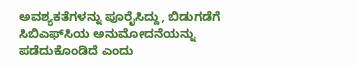ಅವಶ್ಯಕತೆಗಳನ್ನು ಪೂರೈಸಿದ್ದು, ಬಿಡುಗಡೆಗೆ ಸಿಬಿಎಫ್‌ಸಿಯ ಅನುಮೋದನೆಯನ್ನು ಪಡೆದುಕೊಂಡಿದೆ ಎಂದು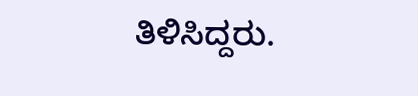ತಿಳಿಸಿದ್ದರು.